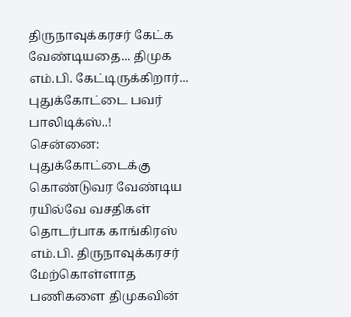திருநாவுக்கரசர் கேட்க வேண்டியதை... திமுக எம்.பி. கேட்டிருக்கிறார்... புதுக்கோட்டை பவர் பாலிடிக்ஸ்..!
சென்னை: புதுக்கோட்டைக்கு கொண்டுவர வேண்டிய ரயில்வே வசதிகள் தொடர்பாக காங்கிரஸ் எம்.பி. திருநாவுக்கரசர் மேற்கொள்ளாத பணிகளை திமுகவின்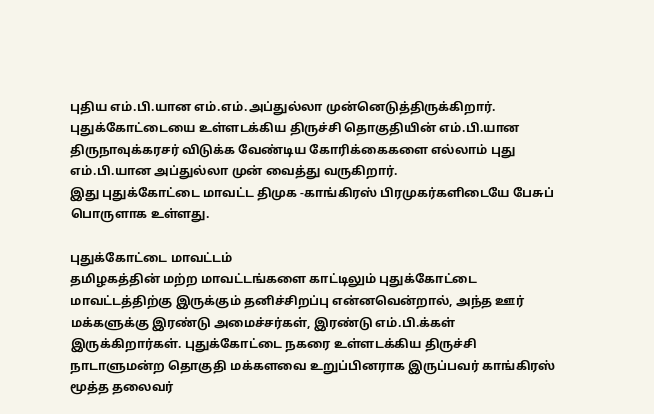புதிய எம்.பி.யான எம்.எம்.அப்துல்லா முன்னெடுத்திருக்கிறார்.
புதுக்கோட்டையை உள்ளடக்கிய திருச்சி தொகுதியின் எம்.பி.யான திருநாவுக்கரசர் விடுக்க வேண்டிய கோரிக்கைகளை எல்லாம் புது எம்.பி.யான அப்துல்லா முன் வைத்து வருகிறார்.
இது புதுக்கோட்டை மாவட்ட திமுக -காங்கிரஸ் பிரமுகர்களிடையே பேசுப் பொருளாக உள்ளது.

புதுக்கோட்டை மாவட்டம்
தமிழகத்தின் மற்ற மாவட்டங்களை காட்டிலும் புதுக்கோட்டை மாவட்டத்திற்கு இருக்கும் தனிச்சிறப்பு என்னவென்றால், அந்த ஊர் மக்களுக்கு இரண்டு அமைச்சர்கள், இரண்டு எம்.பி.க்கள் இருக்கிறார்கள். புதுக்கோட்டை நகரை உள்ளடக்கிய திருச்சி நாடாளுமன்ற தொகுதி மக்களவை உறுப்பினராக இருப்பவர் காங்கிரஸ் மூத்த தலைவர்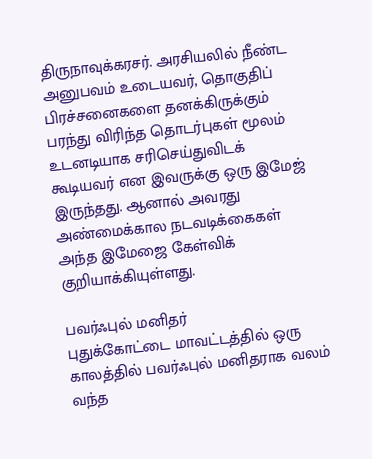திருநாவுக்கரசர். அரசியலில் நீண்ட அனுபவம் உடையவர், தொகுதிப் பிரச்சனைகளை தனக்கிருக்கும் பரந்து விரிந்த தொடர்புகள் மூலம் உடனடியாக சரிசெய்துவிடக் கூடியவர் என இவருக்கு ஒரு இமேஜ் இருந்தது. ஆனால் அவரது அண்மைக்கால நடவடிக்கைகள் அந்த இமேஜை கேள்விக் குறியாக்கியுள்ளது.

பவர்ஃபுல் மனிதர்
புதுக்கோட்டை மாவட்டத்தில் ஒரு காலத்தில் பவர்ஃபுல் மனிதராக வலம் வந்த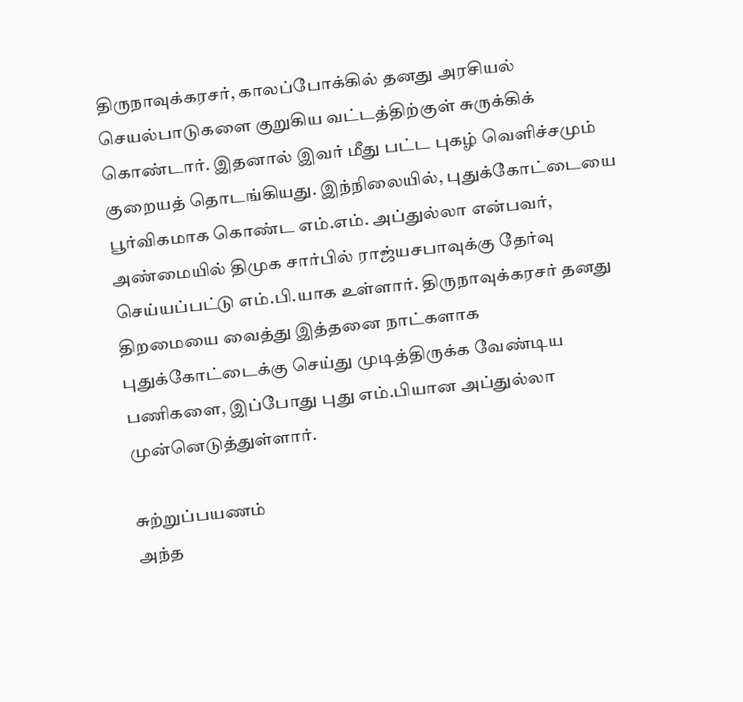திருநாவுக்கரசர், காலப்போக்கில் தனது அரசியல் செயல்பாடுகளை குறுகிய வட்டத்திற்குள் சுருக்கிக் கொண்டார். இதனால் இவர் மீது பட்ட புகழ் வெளிச்சமும் குறையத் தொடங்கியது. இந்நிலையில், புதுக்கோட்டையை பூர்விகமாக கொண்ட எம்.எம். அப்துல்லா என்பவர், அண்மையில் திமுக சார்பில் ராஜ்யசபாவுக்கு தேர்வு செய்யப்பட்டு எம்.பி.யாக உள்ளார். திருநாவுக்கரசர் தனது திறமையை வைத்து இத்தனை நாட்களாக புதுக்கோட்டைக்கு செய்து முடித்திருக்க வேண்டிய பணிகளை, இப்போது புது எம்.பியான அப்துல்லா முன்னெடுத்துள்ளார்.

சுற்றுப்பயணம்
அந்த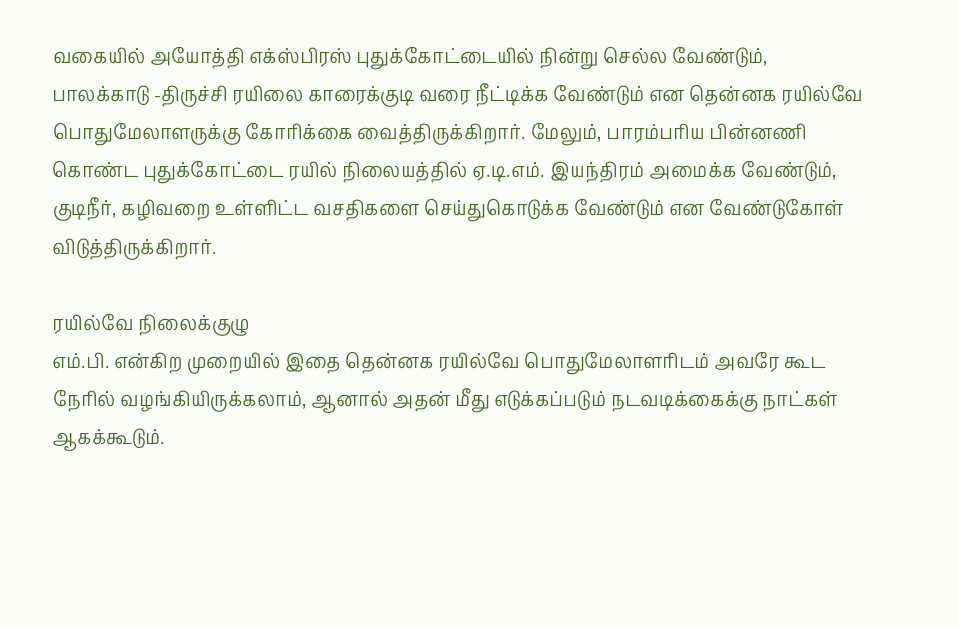வகையில் அயோத்தி எக்ஸ்பிரஸ் புதுக்கோட்டையில் நின்று செல்ல வேண்டும், பாலக்காடு -திருச்சி ரயிலை காரைக்குடி வரை நீட்டிக்க வேண்டும் என தென்னக ரயில்வே பொதுமேலாளருக்கு கோரிக்கை வைத்திருக்கிறார். மேலும், பாரம்பரிய பின்னணி கொண்ட புதுக்கோட்டை ரயில் நிலையத்தில் ஏ.டி.எம். இயந்திரம் அமைக்க வேண்டும், குடிநீர், கழிவறை உள்ளிட்ட வசதிகளை செய்துகொடுக்க வேண்டும் என வேண்டுகோள் விடுத்திருக்கிறார்.

ரயில்வே நிலைக்குழு
எம்.பி. என்கிற முறையில் இதை தென்னக ரயில்வே பொதுமேலாளரிடம் அவரே கூட நேரில் வழங்கியிருக்கலாம், ஆனால் அதன் மீது எடுக்கப்படும் நடவடிக்கைக்கு நாட்கள் ஆகக்கூடும்.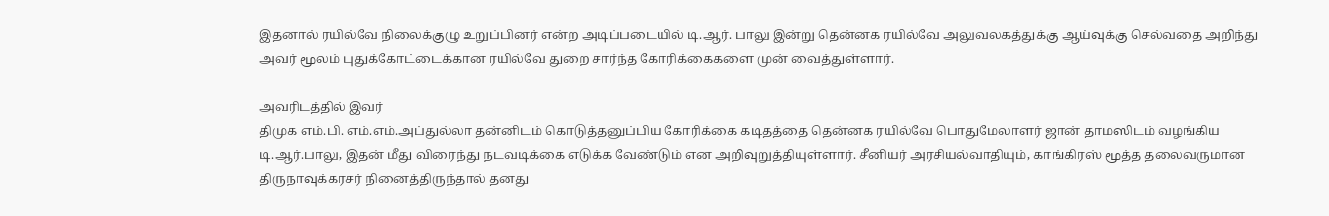இதனால் ரயில்வே நிலைக்குழு உறுப்பினர் என்ற அடிப்படையில் டி.ஆர். பாலு இன்று தென்னக ரயில்வே அலுவலகத்துக்கு ஆய்வுக்கு செல்வதை அறிந்து அவர் மூலம் புதுக்கோட்டைக்கான ரயில்வே துறை சார்ந்த கோரிக்கைகளை முன் வைத்துள்ளார்.

அவரிடத்தில் இவர்
திமுக எம்.பி. எம்.எம்.அப்துல்லா தன்னிடம் கொடுத்தனுப்பிய கோரிக்கை கடிதத்தை தென்னக ரயில்வே பொதுமேலாளர் ஜான் தாமஸிடம் வழங்கிய டி.ஆர்.பாலு, இதன் மீது விரைந்து நடவடிக்கை எடுக்க வேண்டும் என அறிவுறுத்தியுள்ளார். சீனியர் அரசியல்வாதியும், காங்கிரஸ் மூத்த தலைவருமான திருநாவுக்கரசர் நினைத்திருந்தால் தனது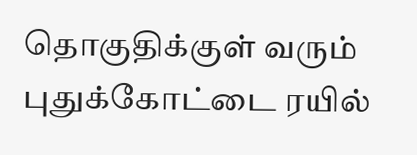தொகுதிக்குள் வரும் புதுக்கோட்டை ரயில்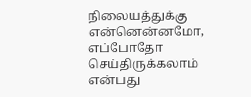நிலையத்துக்கு என்னென்னமோ, எப்போதோ செய்திருக்கலாம் என்பது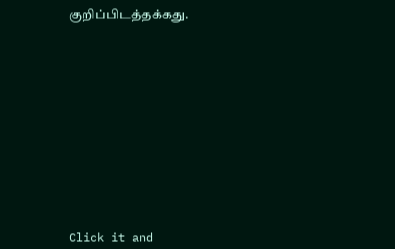குறிப்பிடத்தக்கது.












Click it and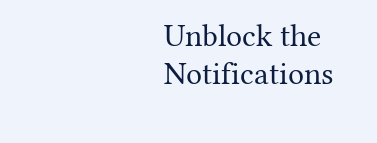Unblock the Notifications